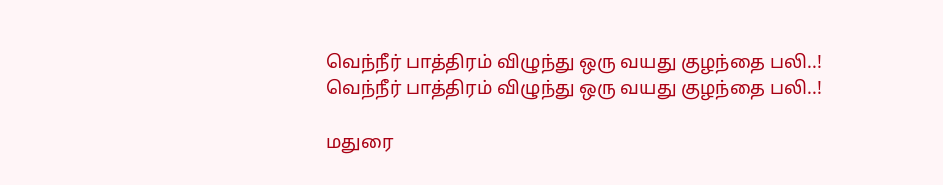வெந்நீர் பாத்திரம் விழுந்து ஒரு வயது குழந்தை பலி..!
வெந்நீர் பாத்திரம் விழுந்து ஒரு வயது குழந்தை பலி..!

மதுரை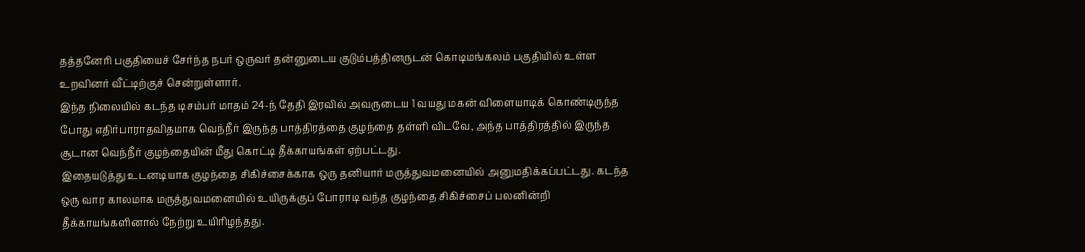தத்தனேரி பகுதியைச் சேர்ந்த நபர் ஒருவர் தன்னுடைய குடும்பத்தினருடன் கொடிமங்கலம் பகுதியில் உள்ள உறவினர் வீட்டிற்குச் சென்றுள்ளார்.
இந்த நிலையில் கடந்த டிசம்பர் மாதம் 24-ந் தேதி இரவில் அவருடைய 1 வயது மகன் விளையாடிக் கொண்டிருந்த போது எதிர்பாராதவிதமாக வெந்நீர் இருந்த பாத்திரத்தை குழந்தை தள்ளி விடவே, அந்த பாத்திரத்தில் இருந்த சூடான வெந்நீர் குழந்தையின் மீது கொட்டி தீக்காயங்கள் ஏற்பட்டது.
இதையடுத்து உடனடியாக குழந்தை சிகிச்சைக்காக ஒரு தனியார் மருத்துவமனையில் அனுமதிக்கப்பட்டது. கடந்த ஒரு வார காலமாக மருத்துவமனையில் உயிருக்குப் போராடி வந்த குழந்தை சிகிச்சைப் பலனின்றி தீக்காயங்களினால் நேற்று உயிரிழந்தது.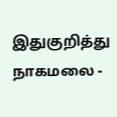இதுகுறித்து நாகமலை -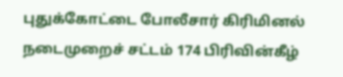புதுக்கோட்டை போலீசார் கிரிமினல் நடைமுறைச் சட்டம் 174 பிரிவின்கீழ்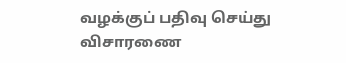வழக்குப் பதிவு செய்து விசாரணை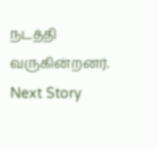நடத்தி வருகின்றனர்.
Next Story